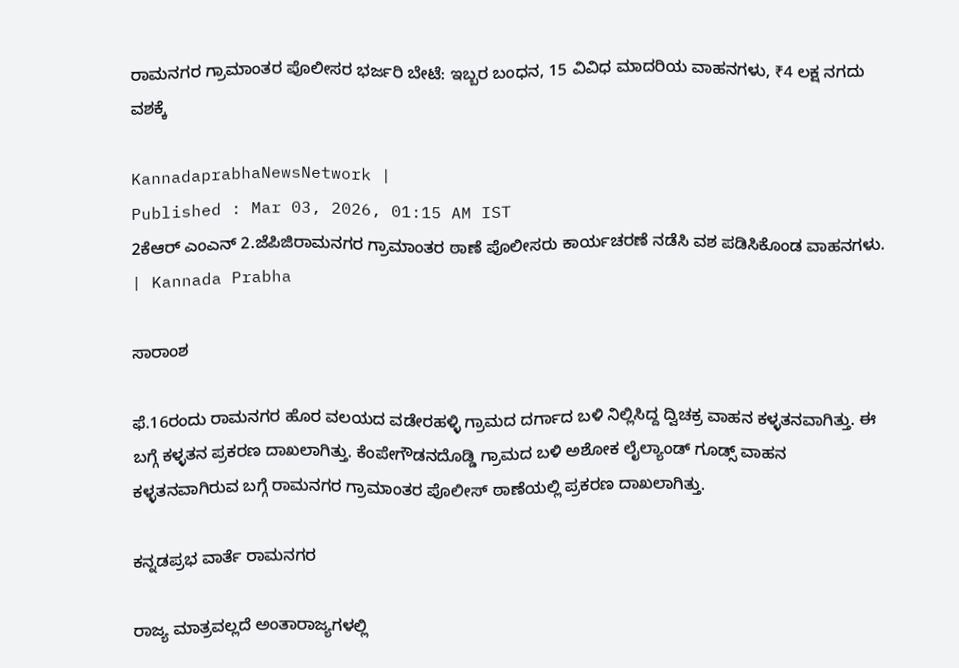ರಾಮನಗರ ಗ್ರಾಮಾಂತರ ಪೊಲೀಸರ ಭರ್ಜರಿ ಬೇಟೆ: ಇಬ್ಬರ ಬಂಧನ, 15 ವಿವಿಧ ಮಾದರಿಯ ವಾಹನಗಳು, ₹4 ಲಕ್ಷ ನಗದು ವಶಕ್ಕೆ

KannadaprabhaNewsNetwork |
Published : Mar 03, 2026, 01:15 AM IST
2ಕೆಆರ್ ಎಂಎನ್ 2.ಜೆಪಿಜಿರಾಮನಗರ ಗ್ರಾಮಾಂತರ ಠಾಣೆ ಪೊಲೀಸರು ಕಾರ್ಯಚರಣೆ ನಡೆಸಿ ವಶ ಪಡಿಸಿಕೊಂಡ ವಾಹನಗಳು. | Kannada Prabha

ಸಾರಾಂಶ

ಫೆ.16ರಂದು ರಾಮನಗರ ಹೊರ ವಲಯದ ವಡೇರಹಳ್ಳಿ ಗ್ರಾಮದ ದರ್ಗಾದ ಬಳಿ ನಿಲ್ಲಿಸಿದ್ದ ದ್ವಿಚಕ್ರ ವಾಹನ ಕಳ್ಳತನವಾಗಿತ್ತು. ಈ ಬಗ್ಗೆ ಕಳ್ಳತನ ಪ್ರಕರಣ ದಾಖಲಾಗಿತ್ತು. ಕೆಂಪೇಗೌಡನದೊಡ್ಡಿ ಗ್ರಾಮದ ಬಳಿ ಅಶೋಕ ಲೈಲ್ಯಾಂಡ್ ಗೂಡ್ಸ್ ವಾಹನ ಕಳ್ಳತನವಾಗಿರುವ ಬಗ್ಗೆ ರಾಮನಗರ ಗ್ರಾಮಾಂತರ ಪೊಲೀಸ್ ಠಾಣೆಯಲ್ಲಿ ಪ್ರಕರಣ ದಾಖಲಾಗಿತ್ತು.

ಕನ್ನಡಪ್ರಭ ವಾರ್ತೆ ರಾಮನಗರ

ರಾಜ್ಯ ಮಾತ್ರವಲ್ಲದೆ ಅಂತಾರಾಜ್ಯಗಳಲ್ಲಿ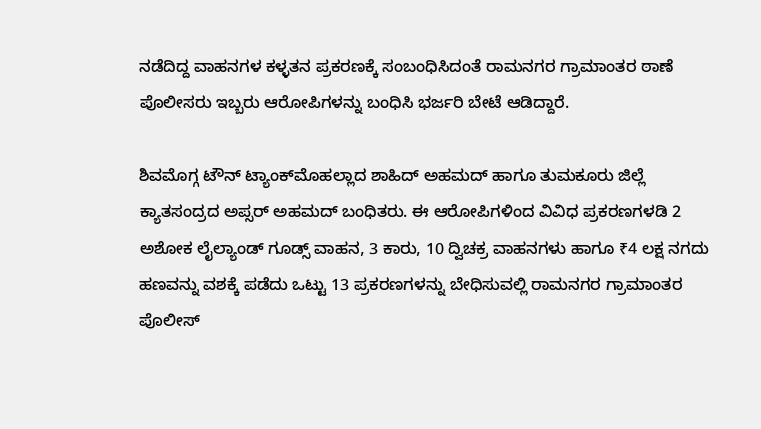ನಡೆದಿದ್ದ ವಾಹನಗಳ ಕಳ್ಳತನ ಪ್ರಕರಣಕ್ಕೆ ಸಂಬಂಧಿಸಿದಂತೆ ರಾಮನಗರ ಗ್ರಾಮಾಂತರ ಠಾಣೆ ಪೊಲೀಸರು ಇಬ್ಬರು ಆರೋಪಿಗಳನ್ನು ಬಂಧಿಸಿ ಭರ್ಜರಿ ಬೇಟೆ ಆಡಿದ್ದಾರೆ.

ಶಿವಮೊಗ್ಗ ಟೌನ್ ಟ್ಯಾಂಕ್‌ಮೊಹಲ್ಲಾದ ಶಾಹಿದ್ ಅಹಮದ್ ಹಾಗೂ ತುಮಕೂರು ಜಿಲ್ಲೆ ಕ್ಯಾತಸಂದ್ರದ ಅಪ್ಸರ್ ಅಹಮದ್ ಬಂಧಿತರು. ಈ ಆರೋಪಿಗಳಿಂದ ವಿವಿಧ ಪ್ರಕರಣಗಳಡಿ 2 ಅಶೋಕ ಲೈಲ್ಯಾಂಡ್ ಗೂಡ್ಸ್ ವಾಹನ, 3 ಕಾರು, 10 ದ್ವಿಚಕ್ರ ವಾಹನಗಳು ಹಾಗೂ ₹4 ಲಕ್ಷ ನಗದು ಹಣವನ್ನು ವಶಕ್ಕೆ ಪಡೆದು ಒಟ್ಟು 13 ಪ್ರಕರಣಗಳನ್ನು ಬೇಧಿಸುವಲ್ಲಿ ರಾಮನಗರ ಗ್ರಾಮಾಂತರ ಪೊಲೀಸ್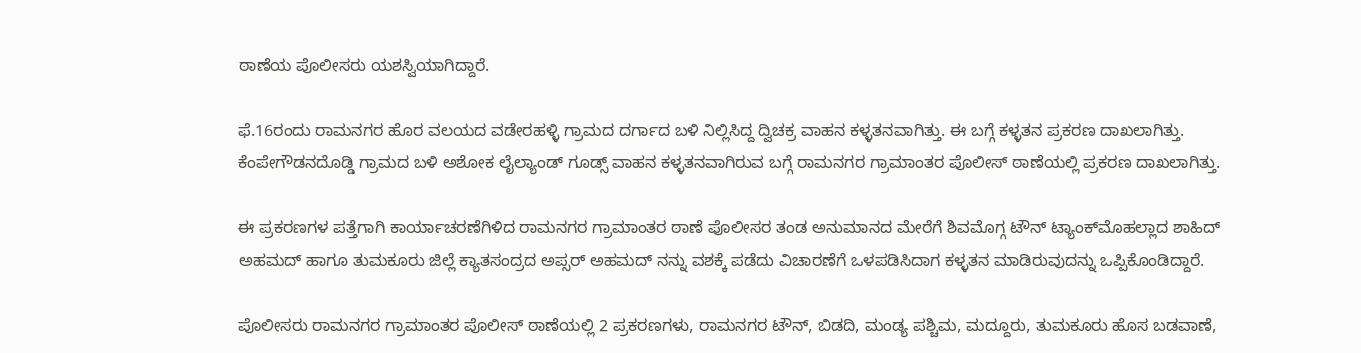ಠಾಣೆಯ ಪೊಲೀಸರು ಯಶಸ್ವಿಯಾಗಿದ್ದಾರೆ.

ಫೆ.16ರಂದು ರಾಮನಗರ ಹೊರ ವಲಯದ ವಡೇರಹಳ್ಳಿ ಗ್ರಾಮದ ದರ್ಗಾದ ಬಳಿ ನಿಲ್ಲಿಸಿದ್ದ ದ್ವಿಚಕ್ರ ವಾಹನ ಕಳ್ಳತನವಾಗಿತ್ತು. ಈ ಬಗ್ಗೆ ಕಳ್ಳತನ ಪ್ರಕರಣ ದಾಖಲಾಗಿತ್ತು. ಕೆಂಪೇಗೌಡನದೊಡ್ಡಿ ಗ್ರಾಮದ ಬಳಿ ಅಶೋಕ ಲೈಲ್ಯಾಂಡ್ ಗೂಡ್ಸ್ ವಾಹನ ಕಳ್ಳತನವಾಗಿರುವ ಬಗ್ಗೆ ರಾಮನಗರ ಗ್ರಾಮಾಂತರ ಪೊಲೀಸ್ ಠಾಣೆಯಲ್ಲಿ ಪ್ರಕರಣ ದಾಖಲಾಗಿತ್ತು.

ಈ ಪ್ರಕರಣಗಳ ಪತ್ತೆಗಾಗಿ ಕಾರ್ಯಾಚರಣೆಗಿಳಿದ ರಾಮನಗರ ಗ್ರಾಮಾಂತರ ಠಾಣೆ ಪೊಲೀಸರ ತಂಡ ಅನುಮಾನದ ಮೇರೆಗೆ ಶಿವಮೊಗ್ಗ ಟೌನ್ ಟ್ಯಾಂಕ್‌ಮೊಹಲ್ಲಾದ ಶಾಹಿದ್ ಅಹಮದ್ ಹಾಗೂ ತುಮಕೂರು ಜಿಲ್ಲೆ ಕ್ಯಾತಸಂದ್ರದ ಅಪ್ಸರ್ ಅಹಮದ್ ನನ್ನು ವಶಕ್ಕೆ ಪಡೆದು ವಿಚಾರಣೆಗೆ ಒಳಪಡಿಸಿದಾಗ ಕಳ್ಳತನ ಮಾಡಿರುವುದನ್ನು ಒಪ್ಪಿಕೊಂಡಿದ್ದಾರೆ.

ಪೊಲೀಸರು ರಾಮನಗರ ಗ್ರಾಮಾಂತರ ಪೊಲೀಸ್ ಠಾಣೆಯಲ್ಲಿ 2 ಪ್ರಕರಣಗಳು, ರಾಮನಗರ ಟೌನ್, ಬಿಡದಿ, ಮಂಡ್ಯ ಪಶ್ಚಿಮ, ಮದ್ದೂರು, ತುಮಕೂರು ಹೊಸ ಬಡವಾಣೆ,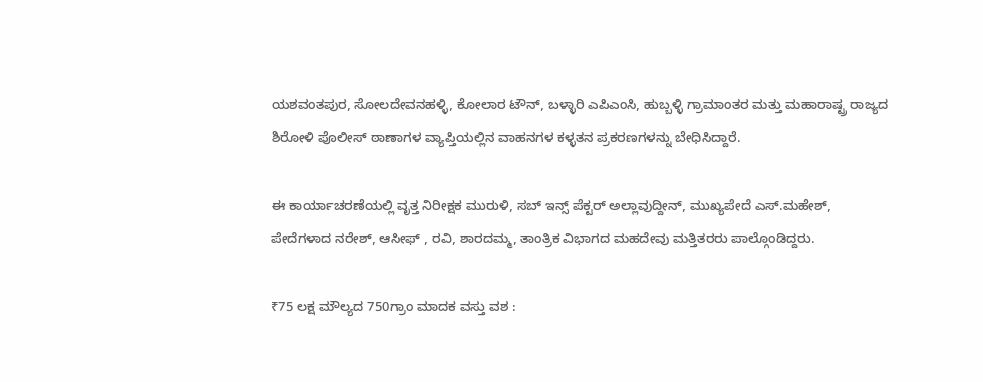ಯಶವಂತಪುರ, ಸೋಲದೇವನಹಳ್ಳಿ, ಕೋಲಾರ ಟೌನ್, ಬಳ್ಳಾರಿ ಎಪಿಎಂಸಿ, ಹುಬ್ಬಳ್ಳಿ ಗ್ರಾಮಾಂತರ ಮತ್ತು ಮಹಾರಾಷ್ಟ್ರ ರಾಜ್ಯದ ಶಿರೋಳಿ ಪೊಲೀಸ್ ಠಾಣಾಗಳ ವ್ಯಾಪ್ತಿಯಲ್ಲಿನ ವಾಹನಗಳ ಕಳ್ಳತನ ಪ್ರಕರಣಗಳನ್ನು ಬೇಧಿಸಿದ್ದಾರೆ.

ಈ ಕಾರ್ಯಾಚರಣೆಯಲ್ಲಿ ವೃತ್ತ ನಿರೀಕ್ಷಕ ಮುರುಳಿ, ಸಬ್‌ ಇನ್ಸ್ ಪೆಕ್ಟರ್ ಅಲ್ಲಾವುದ್ದೀನ್, ಮುಖ್ಯಪೇದೆ ಎಸ್.ಮಹೇಶ್, ಪೇದೆಗಳಾದ ನರೇಶ್, ಆಸೀಫ್ , ರವಿ, ಶಾರದಮ್ಮ, ತಾಂತ್ರಿಕ ವಿಭಾಗದ ಮಹದೇವು ಮತ್ತಿತರರು ಪಾಲ್ಗೊಂಡಿದ್ದರು.

₹75 ಲಕ್ಷ ಮೌಲ್ಯದ 750ಗ್ರಾಂ ಮಾದಕ ವಸ್ತು ವಶ :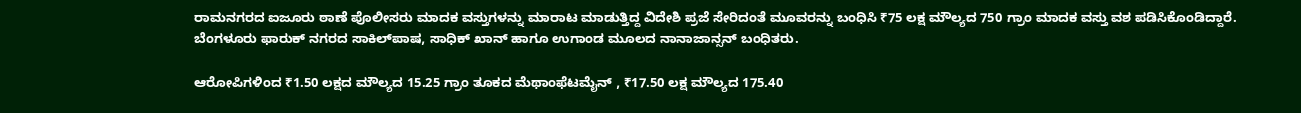ರಾಮನಗರದ ಐಜೂರು ಠಾಣೆ ಪೊಲೀಸರು ಮಾದಕ ವಸ್ತುಗಳನ್ನು ಮಾರಾಟ ಮಾಡುತ್ತಿದ್ದ ವಿದೇಶಿ ಪ್ರಜೆ ಸೇರಿದಂತೆ ಮೂವರನ್ನು ಬಂಧಿಸಿ ₹75 ಲಕ್ಷ ಮೌಲ್ಯದ 750 ಗ್ರಾಂ ಮಾದಕ ವಸ್ತು ವಶ ಪಡಿಸಿಕೊಂಡಿದ್ದಾರೆ. ಬೆಂಗಳೂರು ಫಾರುಕ್‌ ನಗರದ ಸಾಕಿಲ್‌ಪಾಷ, ಸಾಧಿಕ್ ಖಾನ್ ಹಾಗೂ ಉಗಾಂಡ ಮೂಲದ ನಾನಾಜಾನ್ಸನ್ ಬಂಧಿತರು.

ಆರೋಪಿಗಳಿಂದ ₹1.50 ಲಕ್ಷದ ಮೌಲ್ಯದ 15.25 ಗ್ರಾಂ ತೂಕದ ಮೆಥಾಂಫೆಟಮೈನ್ , ₹17.50 ಲಕ್ಷ ಮೌಲ್ಯದ 175.40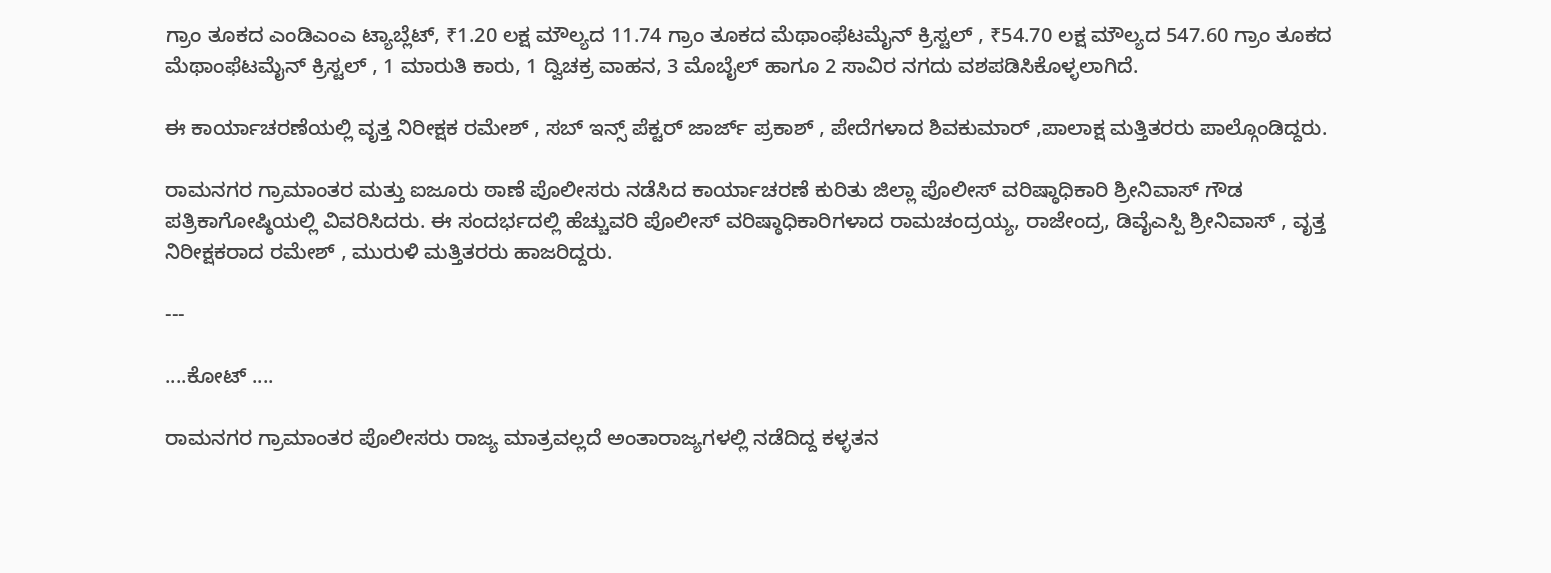ಗ್ರಾಂ ತೂಕದ ಎಂಡಿಎಂಎ ಟ್ಯಾಬ್ಲೆಟ್, ₹1.20 ಲಕ್ಷ ಮೌಲ್ಯದ 11.74 ಗ್ರಾಂ ತೂಕದ ಮೆಥಾಂಫೆಟಮೈನ್ ಕ್ರಿಸ್ಟಲ್ , ₹54.70 ಲಕ್ಷ ಮೌಲ್ಯದ 547.60 ಗ್ರಾಂ ತೂಕದ ಮೆಥಾಂಫೆಟಮೈನ್ ಕ್ರಿಸ್ಟಲ್ , 1 ಮಾರುತಿ ಕಾರು, 1 ದ್ವಿಚಕ್ರ ವಾಹನ, 3 ಮೊಬೈಲ್ ಹಾಗೂ 2 ಸಾವಿರ ನಗದು ವಶಪಡಿಸಿಕೊಳ್ಳಲಾಗಿದೆ.

ಈ ಕಾರ್ಯಾಚರಣೆಯಲ್ಲಿ ವೃತ್ತ ನಿರೀಕ್ಷಕ ರಮೇಶ್ , ಸಬ್ ಇನ್ಸ್ ಪೆಕ್ಟರ್ ಜಾರ್ಜ್ ಪ್ರಕಾಶ್ , ಪೇದೆಗಳಾದ ಶಿವಕುಮಾರ್ ,ಪಾಲಾಕ್ಷ ಮತ್ತಿತರರು ಪಾಲ್ಗೊಂಡಿದ್ದರು.

ರಾಮನಗರ ಗ್ರಾಮಾಂತರ ಮತ್ತು ಐಜೂರು ಠಾಣೆ ಪೊಲೀಸರು ನಡೆಸಿದ ಕಾರ್ಯಾಚರಣೆ ಕುರಿತು ಜಿಲ್ಲಾ ಪೊಲೀಸ್ ವರಿಷ್ಠಾಧಿಕಾರಿ ಶ್ರೀನಿವಾಸ್ ಗೌಡ ಪತ್ರಿಕಾಗೋಷ್ಠಿಯಲ್ಲಿ ವಿವರಿಸಿದರು. ಈ ಸಂದರ್ಭದಲ್ಲಿ ಹೆಚ್ಚುವರಿ ಪೊಲೀಸ್ ವರಿಷ್ಠಾಧಿಕಾರಿಗಳಾದ ರಾಮಚಂದ್ರಯ್ಯ, ರಾಜೇಂದ್ರ, ಡಿವೈಎಸ್ಪಿ ಶ್ರೀನಿವಾಸ್ , ವೃತ್ತ ನಿರೀಕ್ಷಕರಾದ ರಮೇಶ್ , ಮುರುಳಿ ಮತ್ತಿತರರು ಹಾಜರಿದ್ದರು.

---

....ಕೋಟ್ ....

ರಾಮನಗರ ಗ್ರಾಮಾಂತರ ಪೊಲೀಸರು ರಾಜ್ಯ ಮಾತ್ರವಲ್ಲದೆ ಅಂತಾರಾಜ್ಯಗಳಲ್ಲಿ ನಡೆದಿದ್ದ ಕಳ್ಳತನ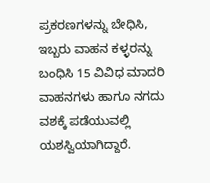ಪ್ರಕರಣಗಳನ್ನು ಬೇಧಿಸಿ, ಇಬ್ಬರು ವಾಹನ ಕಳ್ಳರನ್ನು ಬಂಧಿಸಿ 15 ವಿವಿಧ ಮಾದರಿ ವಾಹನಗಳು ಹಾಗೂ ನಗದು ವಶಕ್ಕೆ ಪಡೆಯುವಲ್ಲಿ ಯಶಸ್ವಿಯಾಗಿದ್ದಾರೆ.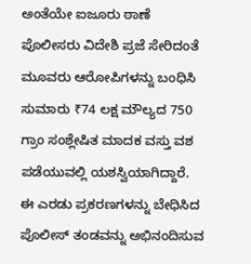ಅಂತೆಯೇ ಐಜೂರು ಠಾಣೆ ಪೊಲೀಸರು ವಿದೇಶಿ ಪ್ರಜೆ ಸೇರಿದಂತೆ ಮೂವರು ಆರೋಪಿಗಳನ್ನು ಬಂಧಿಸಿ ಸುಮಾರು ₹74 ಲಕ್ಷ ಮೌಲ್ಯದ 750 ಗ್ರಾಂ ಸಂಶ್ಲೇಷಿತ ಮಾದಕ ವಸ್ತು ವಶ ಪಡೆಯುವಲ್ಲಿ ಯಶಸ್ವಿಯಾಗಿದ್ದಾರೆ. ಈ ಎರಡು ಪ್ರಕರಣಗಳನ್ನು ಬೇಧಿಸಿದ ಪೊಲೀಸ್ ತಂಡವನ್ನು ಅಭಿನಂದಿಸುವ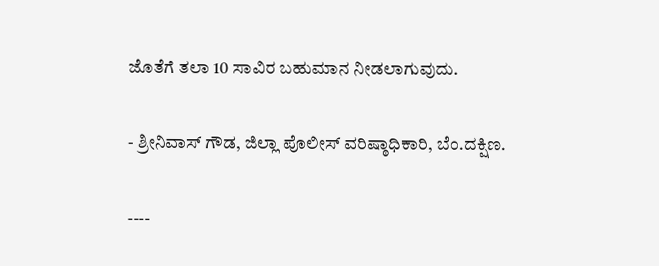ಜೊತೆಗೆ ತಲಾ 10 ಸಾವಿರ ಬಹುಮಾನ ನೀಡಲಾಗುವುದು.

- ಶ್ರೀನಿವಾಸ್ ಗೌಡ, ಜಿಲ್ಲಾ ಪೊಲೀಸ್ ವರಿಷ್ಠಾಧಿಕಾರಿ, ಬೆಂ.ದಕ್ಷಿಣ.

----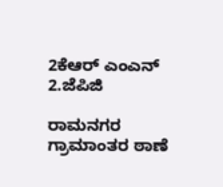2ಕೆಆರ್ ಎಂಎನ್ 2.ಜೆಪಿಜಿ

ರಾಮನಗರ ಗ್ರಾಮಾಂತರ ಠಾಣೆ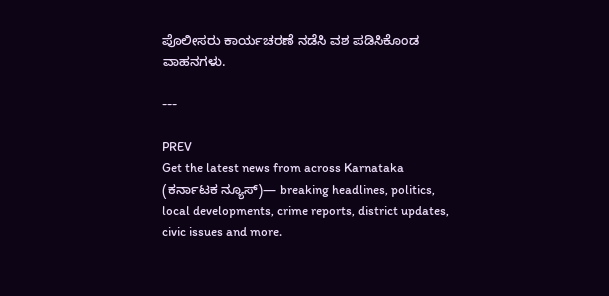ಪೊಲೀಸರು ಕಾರ್ಯಚರಣೆ ನಡೆಸಿ ವಶ ಪಡಿಸಿಕೊಂಡ ವಾಹನಗಳು.

---

PREV
Get the latest news from across Karnataka (ಕರ್ನಾಟಕ ನ್ಯೂಸ್)— breaking headlines, politics, local developments, crime reports, district updates, civic issues and more.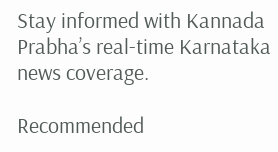Stay informed with Kannada Prabha’s real‑time Karnataka news coverage.

Recommended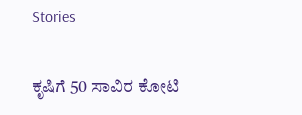Stories

ಕೃಷಿಗೆ 50 ಸಾವಿರ ಕೋಟಿ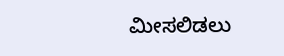ಮೀಸಲಿಡಲು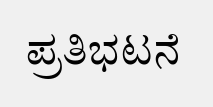ಪ್ರತಿಭಟನೆ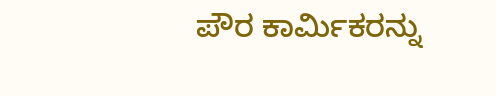ಪೌರ ಕಾರ್ಮಿಕರನ್ನು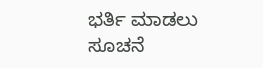ಭರ್ತಿ ಮಾಡಲು ಸೂಚನೆ